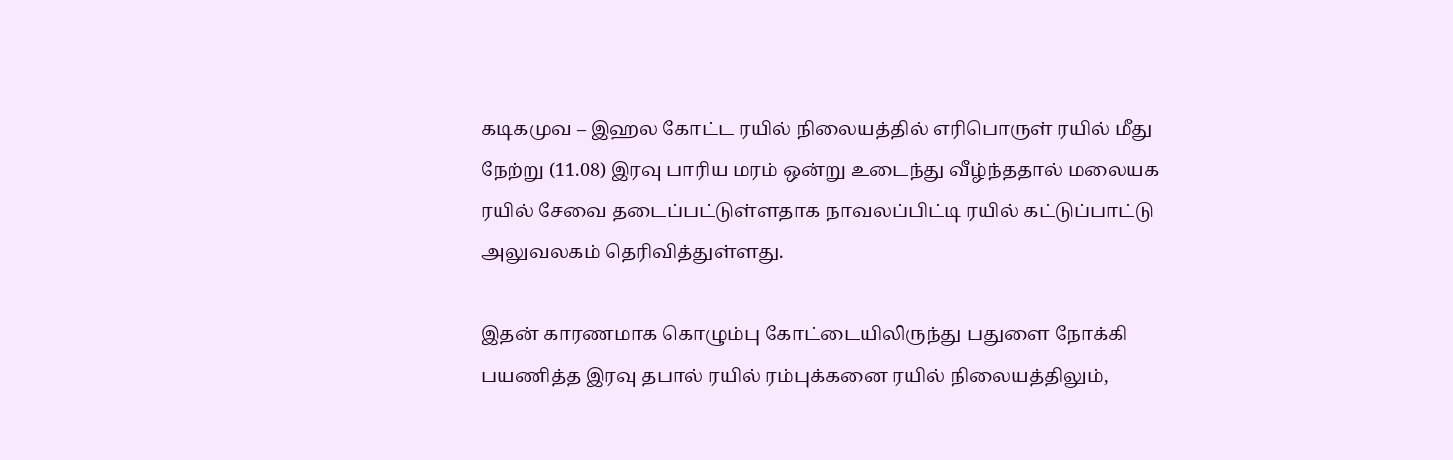கடிகமுவ – இஹல கோட்ட ரயில் நிலையத்தில் எரிபொருள் ரயில் மீது நேற்று (11.08) இரவு பாரிய மரம் ஒன்று உடைந்து வீழ்ந்ததால் மலையக ரயில் சேவை தடைப்பட்டுள்ளதாக நாவலப்பிட்டி ரயில் கட்டுப்பாட்டு அலுவலகம் தெரிவித்துள்ளது.

இதன் காரணமாக கொழும்பு கோட்டையிலிருந்து பதுளை நோக்கி பயணித்த இரவு தபால் ரயில் ரம்புக்கனை ரயில் நிலையத்திலும்,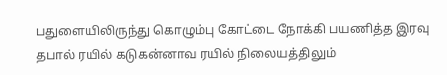பதுளையிலிருந்து கொழும்பு கோட்டை நோக்கி பயணித்த இரவு தபால் ரயில் கடுகன்னாவ ரயில் நிலையத்திலும்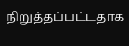நிறுத்தப்பட்டதாக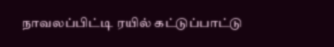நாவலப்பிட்டி ரயில் கட்டுப்பாட்டு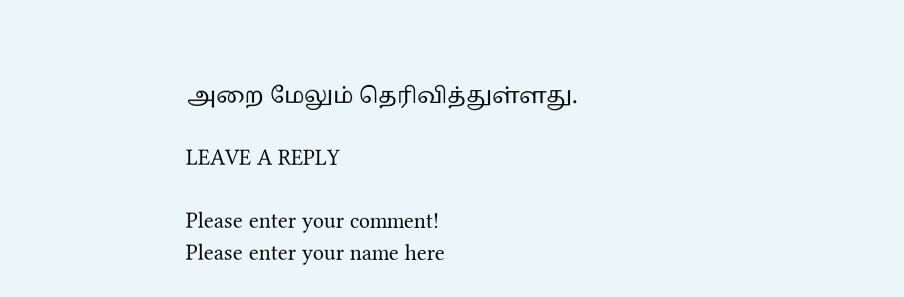அறை மேலும் தெரிவித்துள்ளது.

LEAVE A REPLY

Please enter your comment!
Please enter your name here